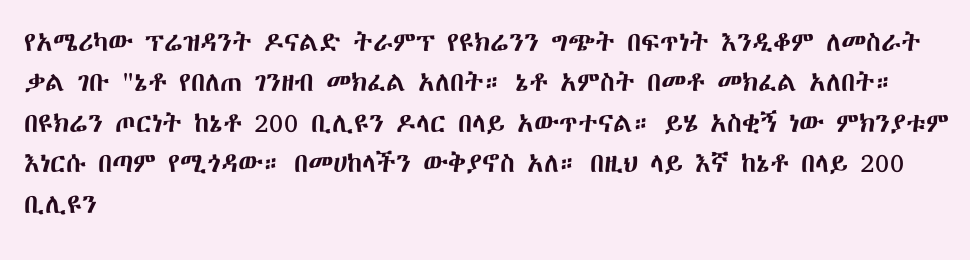የአሜሪካው ፕሬዝዳንት ዶናልድ ትራምፕ የዩክሬንን ግጭት በፍጥነት እንዲቆም ለመስራት ቃል ገቡ "ኔቶ የበለጠ ገንዘብ መክፈል አለበት። ኔቶ አምስት በመቶ መክፈል አለበት። በዩክሬን ጦርነት ከኔቶ 200 ቢሊዩን ዶላር በላይ አውጥተናል። ይሄ አስቂኝ ነው ምክንያቱም እነርሱ በጣም የሚጎዳው። በመሀከላችን ውቅያኖስ አለ። በዚህ ላይ እኛ ከኔቶ በላይ 200 ቢሊዩን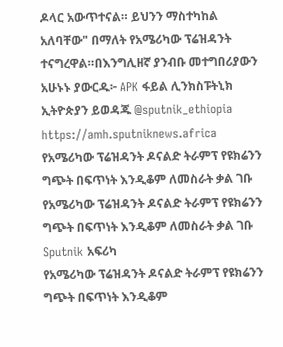ዶላር አውጥተናል። ይህንን ማስተካከል አለባቸው" በማለት የአሜሪካው ፕሬዝዳንት ተናግረዋል።በእንግሊዘኛ ያንብቡ መተግበሪያውን አሁኑኑ ያውርዱ፦ APK ፋይል ሊንክስፑትኒክ ኢትዮጵያን ይወዳጁ @sputnik_ethiopia
https://amh.sputniknews.africa
የአሜሪካው ፕሬዝዳንት ዶናልድ ትራምፕ የዩክሬንን ግጭት በፍጥነት እንዲቆም ለመስራት ቃል ገቡ
የአሜሪካው ፕሬዝዳንት ዶናልድ ትራምፕ የዩክሬንን ግጭት በፍጥነት እንዲቆም ለመስራት ቃል ገቡ
Sputnik አፍሪካ
የአሜሪካው ፕሬዝዳንት ዶናልድ ትራምፕ የዩክሬንን ግጭት በፍጥነት እንዲቆም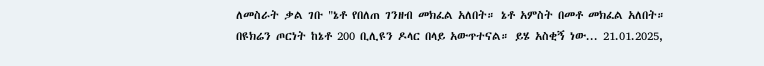ለመስራት ቃል ገቡ "ኔቶ የበለጠ ገንዘብ መክፈል አለበት። ኔቶ አምስት በመቶ መክፈል አለበት። በዩክሬን ጦርነት ከኔቶ 200 ቢሊዩን ዶላር በላይ አውጥተናል። ይሄ አስቂኝ ነው... 21.01.2025,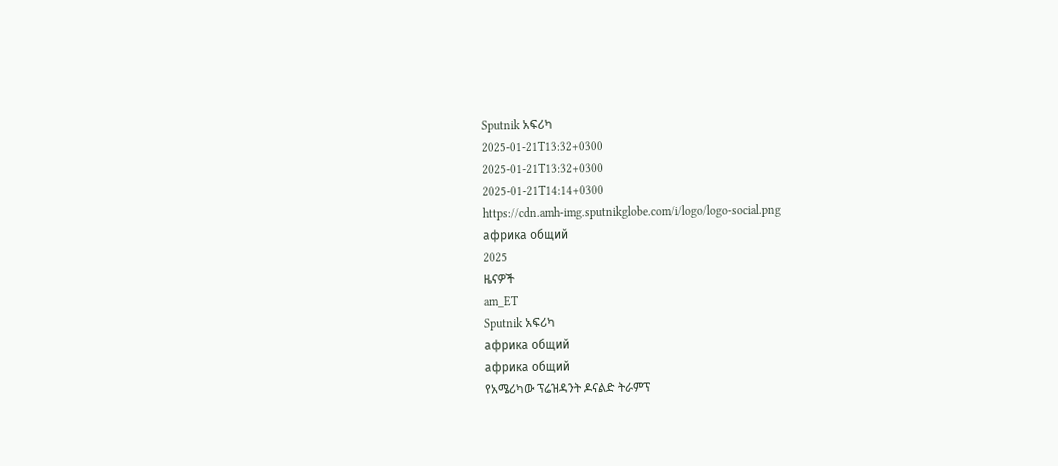Sputnik አፍሪካ
2025-01-21T13:32+0300
2025-01-21T13:32+0300
2025-01-21T14:14+0300
https://cdn.amh-img.sputnikglobe.com/i/logo/logo-social.png
африка общий
2025
ዜናዎች
am_ET
Sputnik አፍሪካ
африка общий
африка общий
የአሜሪካው ፕሬዝዳንት ዶናልድ ትራምፕ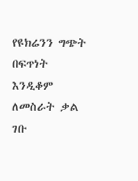የዩክሬንን ግጭት በፍጥነት እንዲቆም ለመስራት ቃል ገቡ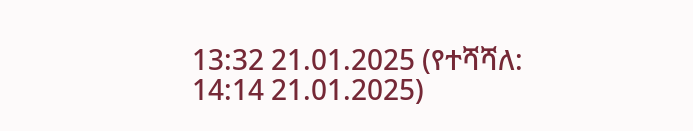13:32 21.01.2025 (የተሻሻለ: 14:14 21.01.2025)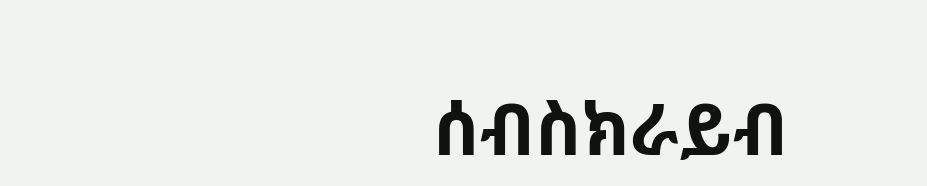ሰብስክራይብ